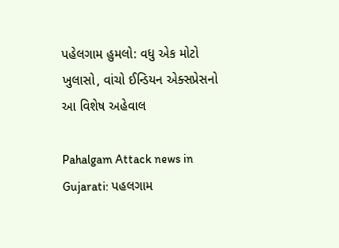પહેલગામ હુમલો: વધુ એક મોટો ખુલાસો, વાંચો ઈન્ડિયન એક્સપ્રેસનો આ વિશેષ અહેવાલ

Pahalgam Attack news in Gujarati: પહલગામ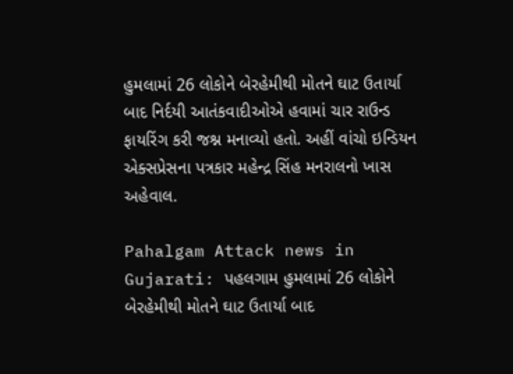હુમલામાં 26 લોકોને બેરહેમીથી મોતને ઘાટ ઉતાર્યા બાદ નિર્દયી આતંકવાદીઓએ હવામાં ચાર રાઉન્ડ ફાયરિંગ કરી જશ્ન મનાવ્યો હતો. અહીં વાંચો ઇન્ડિયન એક્સપ્રેસના પત્રકાર મહેન્દ્ર સિંહ મનરાલનો ખાસ અહેવાલ.

Pahalgam Attack news in Gujarati: પહલગામ હુમલામાં 26 લોકોને બેરહેમીથી મોતને ઘાટ ઉતાર્યા બાદ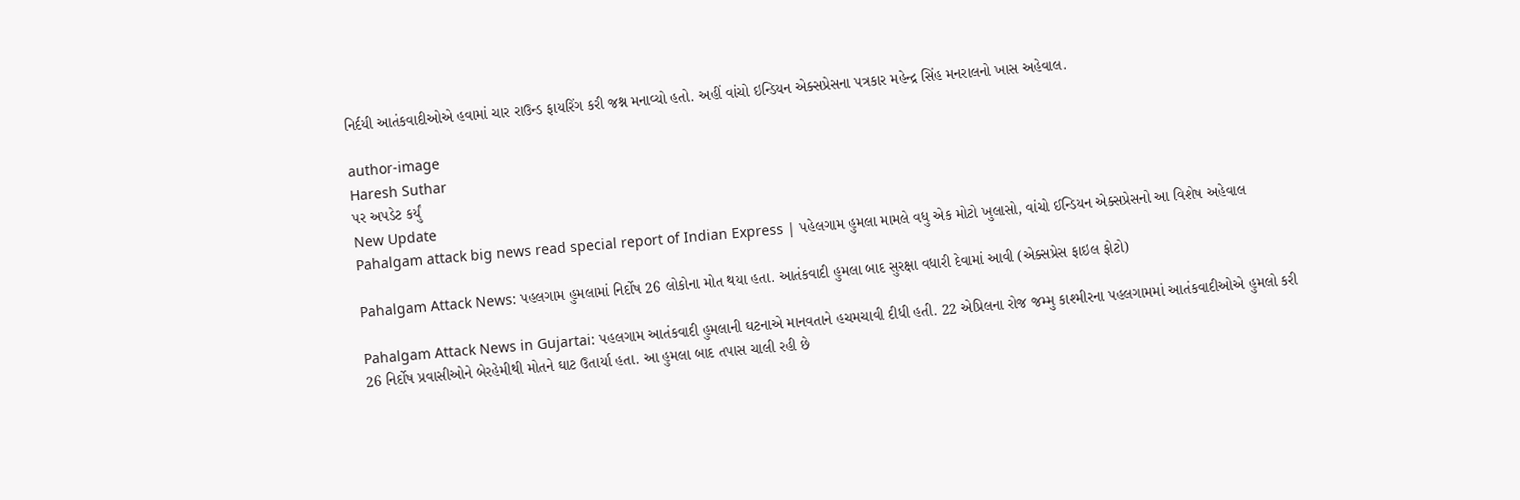નિર્દયી આતંકવાદીઓએ હવામાં ચાર રાઉન્ડ ફાયરિંગ કરી જશ્ન મનાવ્યો હતો. અહીં વાંચો ઇન્ડિયન એક્સપ્રેસના પત્રકાર મહેન્દ્ર સિંહ મનરાલનો ખાસ અહેવાલ.

author-image
Haresh Suthar
પર અપડેટ કર્યું
New Update
Pahalgam attack big news read special report of Indian Express | પહેલગામ હુમલા મામલે વધુ એક મોટો ખુલાસો, વાંચો ઈન્ડિયન એક્સપ્રેસનો આ વિશેષ અહેવાલ

Pahalgam Attack News: પહલગામ હુમલામાં નિર્દોષ 26 લોકોના મોત થયા હતા. આતંકવાદી હુમલા બાદ સુરક્ષા વધારી દેવામાં આવી (એક્સપ્રેસ ફાઇલ ફોટો)

Pahalgam Attack News in Gujartai: પહલગામ આતંકવાદી હુમલાની ઘટનાએ માનવતાને હચમચાવી દીધી હતી. 22 એપ્રિલના રોજ જમ્મુ કાશ્મીરના પહલગામમાં આતંકવાદીઓએ હુમલો કરી 26 નિર્દોષ પ્રવાસીઓને બેરહેમીથી મોતને ઘાટ ઉતાર્યા હતા. આ હુમલા બાદ તપાસ ચાલી રહી છે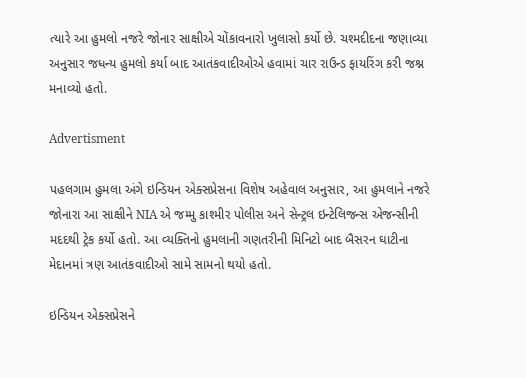ત્યારે આ હુમલો નજરે જોનાર સાક્ષીએ ચોંકાવનારો ખુલાસો કર્યો છે. ચશ્મદીદના જણાવ્યા અનુસાર જધન્ય હુમલો કર્યા બાદ આતંકવાદીઓએ હવામાં ચાર રાઉન્ડ ફાયરિંગ કરી જશ્ન મનાવ્યો હતો.

Advertisment

પહલગામ હુમલા અંગે ઇન્ડિયન એક્સપ્રેસના વિશેષ અહેવાલ અનુસાર, આ હુમલાને નજરે જોનારા આ સાક્ષીને NIA એ જમ્મુ કાશ્મીર પોલીસ અને સેન્ટ્રલ ઇન્ટેલિજન્સ એજન્સીની મદદથી ટ્રેક કર્યો હતો. આ વ્યક્તિનો હુમલાની ગણતરીની મિનિટો બાદ બૈસરન ઘાટીના મેદાનમાં ત્રણ આતંકવાદીઓ સામે સામનો થયો હતો.

ઇન્ડિયન એક્સપ્રેસને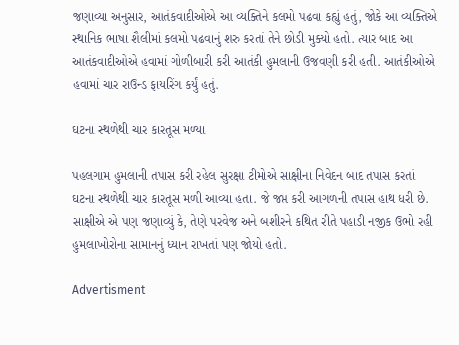જણાવ્યા અનુસાર, આતંકવાદીઓએ આ વ્યક્તિને કલમો પઢવા કહ્યું હતું, જોકે આ વ્યક્તિએ સ્થાનિક ભાષા શૈલીમાં કલમો પઢવાનું શરુ કરતાં તેને છોડી મુક્યો હતો. ત્યાર બાદ આ આતંકવાદીઓએ હવામાં ગોળીબારી કરી આતંકી હુમલાની ઉજવણી કરી હતી. આતંકીઓએ હવામાં ચાર રાઉન્ડ ફાયરિંગ કર્યું હતું.

ઘટના સ્થળેથી ચાર કારતૂસ મળ્યા

પહલગામ હુમલાની તપાસ કરી રહેલ સુરક્ષા ટીમોએ સાક્ષીના નિવેદન બાદ તપાસ કરતાં ઘટના સ્થળેથી ચાર કારતૂસ મળી આવ્યા હતા. જે જપ્ત કરી આગળની તપાસ હાથ ધરી છે. સાક્ષીએ એ પણ જણાવ્યું કે, તેણે પરવેજ અને બશીરને કથિત રીતે પહાડી નજીક ઉભો રહી હુમલાખોરોના સામાનનું ધ્યાન રાખતાં પણ જોયો હતો.

Advertisment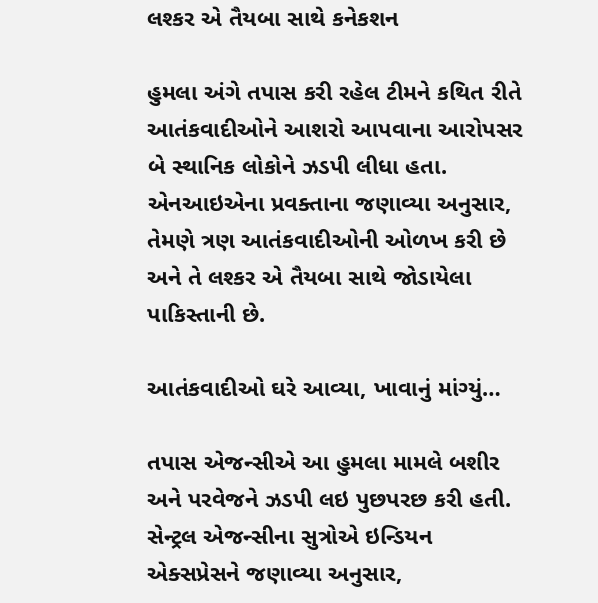લશ્કર એ તૈયબા સાથે કનેકશન

હુમલા અંગે તપાસ કરી રહેલ ટીમને કથિત રીતે આતંકવાદીઓને આશરો આપવાના આરોપસર બે સ્થાનિક લોકોને ઝડપી લીધા હતા. એનઆઇએના પ્રવક્તાના જણાવ્યા અનુસાર, તેમણે ત્રણ આતંકવાદીઓની ઓળખ કરી છે અને તે લશ્કર એ તૈયબા સાથે જોડાયેલા પાકિસ્તાની છે.

આતંકવાદીઓ ઘરે આવ્યા, ખાવાનું માંગ્યું…

તપાસ એજન્સીએ આ હુમલા મામલે બશીર અને પરવેજને ઝડપી લઇ પુછપરછ કરી હતી. સેન્ટ્રલ એજન્સીના સુત્રોએ ઇન્ડિયન એક્સપ્રેસને જણાવ્યા અનુસાર,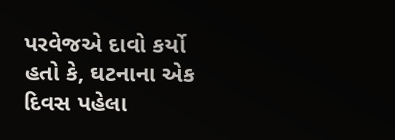પરવેજએ દાવો કર્યો હતો કે, ઘટનાના એક દિવસ પહેલા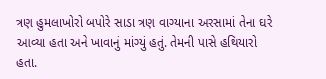ત્રણ હુમલાખોરો બપોરે સાડા ત્રણ વાગ્યાના અરસામાં તેના ઘરે આવ્યા હતા અને ખાવાનું માંગ્યું હતું. તેમની પાસે હથિયારો હતા.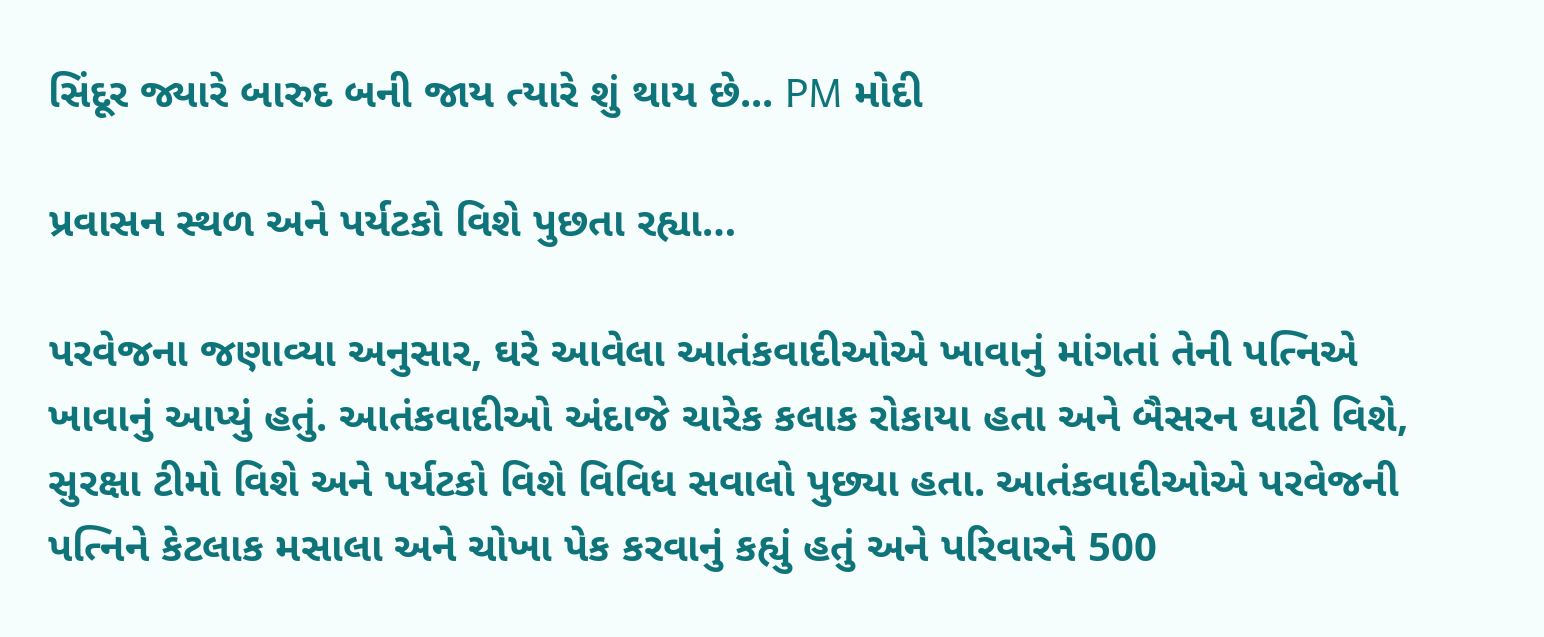સિંદૂર જ્યારે બારુદ બની જાય ત્યારે શું થાય છે... PM મોદી

પ્રવાસન સ્થળ અને પર્યટકો વિશે પુછતા રહ્યા…

પરવેજના જણાવ્યા અનુસાર, ઘરે આવેલા આતંકવાદીઓએ ખાવાનું માંગતાં તેની પત્નિએ ખાવાનું આપ્યું હતું. આતંકવાદીઓ અંદાજે ચારેક કલાક રોકાયા હતા અને બૈસરન ઘાટી વિશે, સુરક્ષા ટીમો વિશે અને પર્યટકો વિશે વિવિધ સવાલો પુછ્યા હતા. આતંકવાદીઓએ પરવેજની પત્નિને કેટલાક મસાલા અને ચોખા પેક કરવાનું કહ્યું હતું અને પરિવારને 500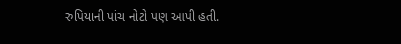રુપિયાની પાંચ નોટો પણ આપી હતી.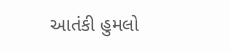આતંકી હુમલો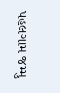પહલગામ જમ્મુ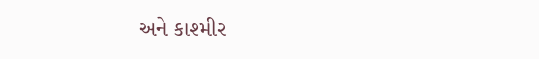અને કાશ્મીર